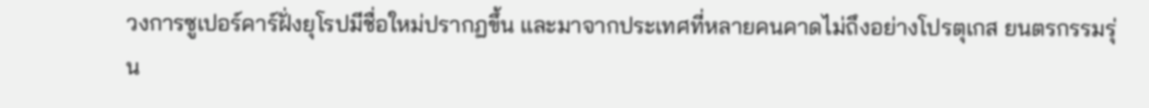วงการซูเปอร์คาร์ฝั่งยุโรปมีชื่อใหม่ปรากฏขึ้น และมาจากประเทศที่หลายคนคาดไม่ถึงอย่างโปรตุเกส ยนตรกรรมรุ่น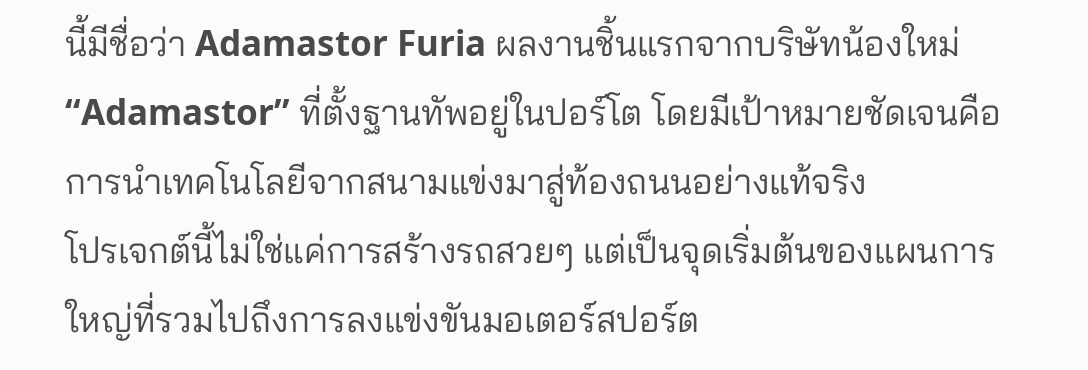นี้มีชื่อว่า Adamastor Furia ผลงานชิ้นแรกจากบริษัทน้องใหม่ “Adamastor” ที่ตั้งฐานทัพอยู่ในปอร์โต โดยมีเป้าหมายชัดเจนคือการนำเทคโนโลยีจากสนามแข่งมาสู่ท้องถนนอย่างแท้จริง
โปรเจกต์นี้ไม่ใช่แค่การสร้างรถสวยๆ แต่เป็นจุดเริ่มต้นของแผนการใหญ่ที่รวมไปถึงการลงแข่งขันมอเตอร์สปอร์ต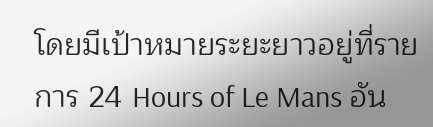โดยมีเป้าหมายระยะยาวอยู่ที่รายการ 24 Hours of Le Mans อัน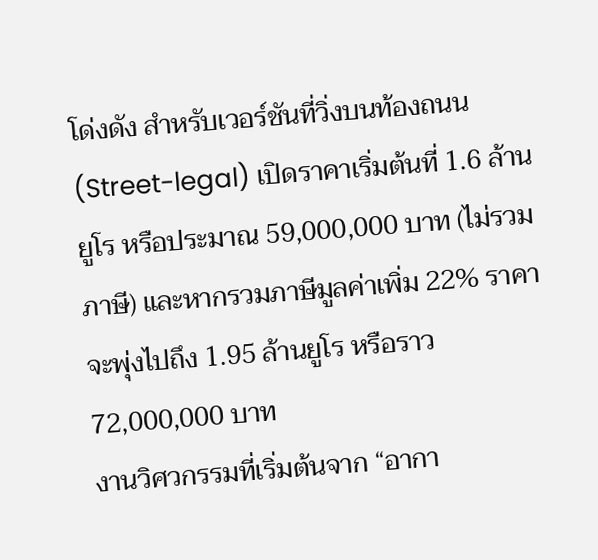โด่งดัง สำหรับเวอร์ชันที่วิ่งบนท้องถนน (Street-legal) เปิดราคาเริ่มต้นที่ 1.6 ล้านยูโร หรือประมาณ 59,000,000 บาท (ไม่รวมภาษี) และหากรวมภาษีมูลค่าเพิ่ม 22% ราคาจะพุ่งไปถึง 1.95 ล้านยูโร หรือราว 72,000,000 บาท
งานวิศวกรรมที่เริ่มต้นจาก “อากา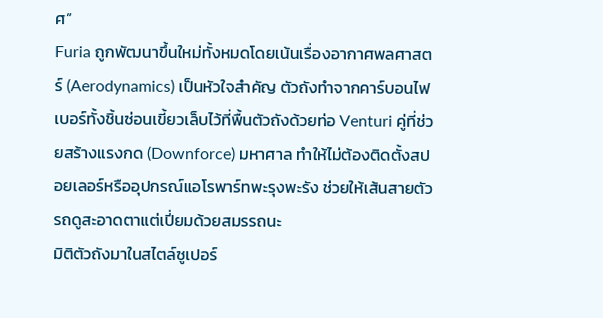ศ”
Furia ถูกพัฒนาขึ้นใหม่ทั้งหมดโดยเน้นเรื่องอากาศพลศาสตร์ (Aerodynamics) เป็นหัวใจสำคัญ ตัวถังทำจากคาร์บอนไฟเบอร์ทั้งชิ้นซ่อนเขี้ยวเล็บไว้ที่พื้นตัวถังด้วยท่อ Venturi คู่ที่ช่วยสร้างแรงกด (Downforce) มหาศาล ทำให้ไม่ต้องติดตั้งสปอยเลอร์หรืออุปกรณ์แอโรพาร์ทพะรุงพะรัง ช่วยให้เส้นสายตัวรถดูสะอาดตาแต่เปี่ยมด้วยสมรรถนะ
มิติตัวถังมาในสไตล์ซูเปอร์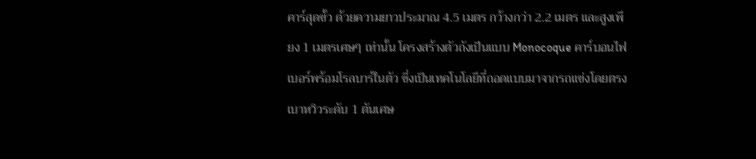คาร์สุดขั้ว ด้วยความยาวประมาณ 4.5 เมตร กว้างกว่า 2.2 เมตร และสูงเพียง 1 เมตรเศษๆ เท่านั้น โครงสร้างตัวถังเป็นแบบ Monocoque คาร์บอนไฟเบอร์พร้อมโรลบาร์ในตัว ซึ่งเป็นเทคโนโลยีที่ถอดแบบมาจากรถแข่งโดยตรง
เบาหวิวระดับ 1 ตันเศษ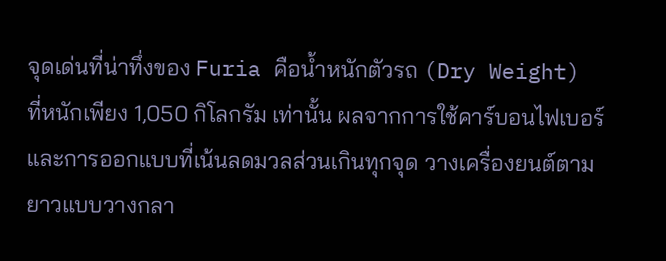จุดเด่นที่น่าทึ่งของ Furia คือน้ำหนักตัวรถ (Dry Weight) ที่หนักเพียง 1,050 กิโลกรัม เท่านั้น ผลจากการใช้คาร์บอนไฟเบอร์และการออกแบบที่เน้นลดมวลส่วนเกินทุกจุด วางเครื่องยนต์ตามยาวแบบวางกลา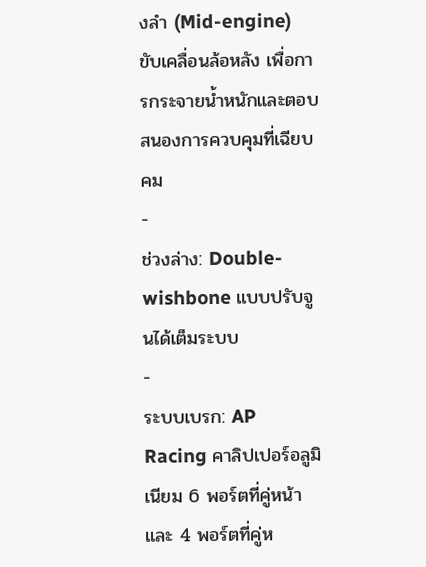งลำ (Mid-engine) ขับเคลื่อนล้อหลัง เพื่อการกระจายน้ำหนักและตอบสนองการควบคุมที่เฉียบคม
-
ช่วงล่าง: Double-wishbone แบบปรับจูนได้เต็มระบบ
-
ระบบเบรก: AP Racing คาลิปเปอร์อลูมิเนียม 6 พอร์ตที่คู่หน้า และ 4 พอร์ตที่คู่ห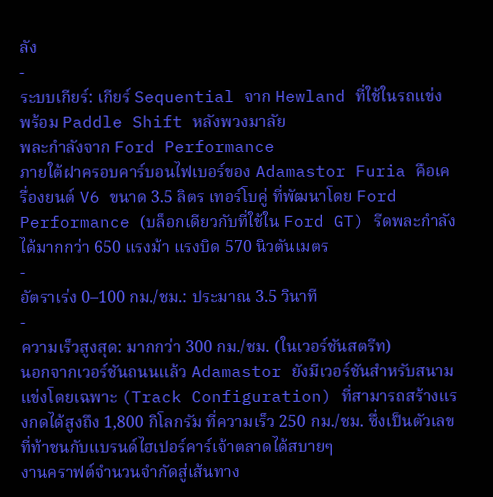ลัง
-
ระบบเกียร์: เกียร์ Sequential จาก Hewland ที่ใช้ในรถแข่ง พร้อม Paddle Shift หลังพวงมาลัย
พละกำลังจาก Ford Performance
ภายใต้ฝาครอบคาร์บอนไฟเบอร์ของ Adamastor Furia คือเครื่องยนต์ V6 ขนาด 3.5 ลิตร เทอร์โบคู่ ที่พัฒนาโดย Ford Performance (บล็อกเดียวกับที่ใช้ใน Ford GT) รีดพละกำลังได้มากกว่า 650 แรงม้า แรงบิด 570 นิวตันเมตร
-
อัตราเร่ง 0–100 กม./ชม.: ประมาณ 3.5 วินาที
-
ความเร็วสูงสุด: มากกว่า 300 กม./ชม. (ในเวอร์ชันสตรีท)
นอกจากเวอร์ชันถนนแล้ว Adamastor ยังมีเวอร์ชันสำหรับสนามแข่งโดยเฉพาะ (Track Configuration) ที่สามารถสร้างแรงกดได้สูงถึง 1,800 กิโลกรัม ที่ความเร็ว 250 กม./ชม. ซึ่งเป็นตัวเลขที่ท้าชนกับแบรนด์ไฮเปอร์คาร์เจ้าตลาดได้สบายๆ
งานคราฟต์จำนวนจำกัดสู่เส้นทาง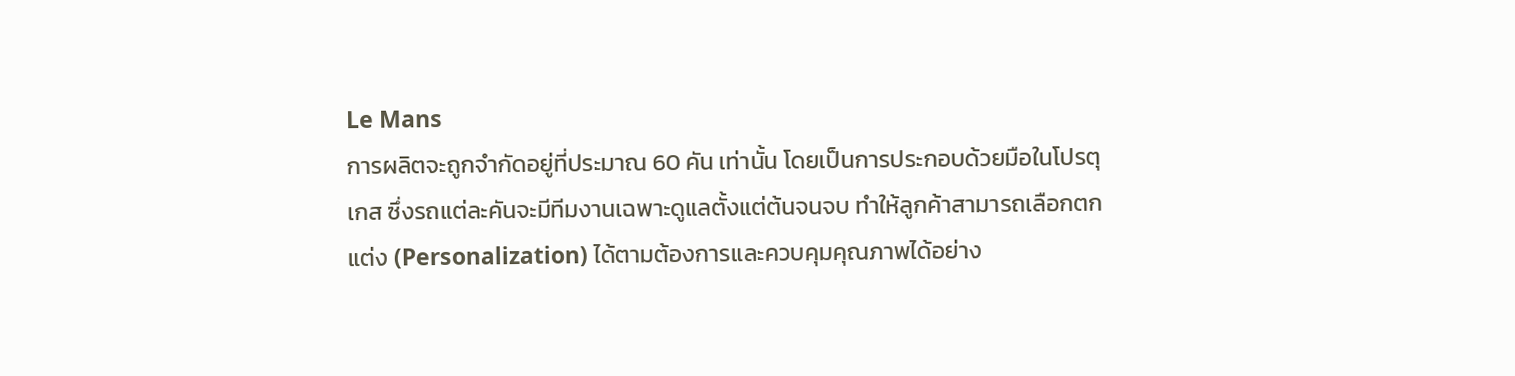Le Mans
การผลิตจะถูกจำกัดอยู่ที่ประมาณ 60 คัน เท่านั้น โดยเป็นการประกอบด้วยมือในโปรตุเกส ซึ่งรถแต่ละคันจะมีทีมงานเฉพาะดูแลตั้งแต่ต้นจนจบ ทำให้ลูกค้าสามารถเลือกตกแต่ง (Personalization) ได้ตามต้องการและควบคุมคุณภาพได้อย่าง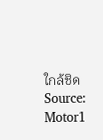ใกล้ชิด
Source: Motor1